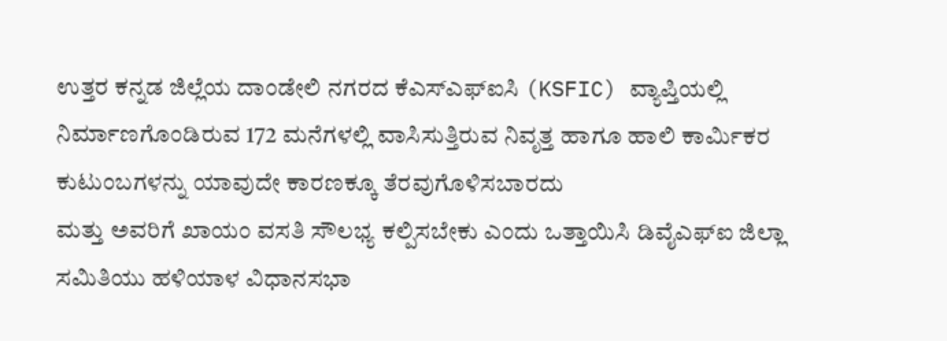ಉತ್ತರ ಕನ್ನಡ ಜಿಲ್ಲೆಯ ದಾಂಡೇಲಿ ನಗರದ ಕೆಎಸ್ಎಫ್ಐಸಿ (KSFIC) ವ್ಯಾಪ್ತಿಯಲ್ಲಿ ನಿರ್ಮಾಣಗೊಂಡಿರುವ 172 ಮನೆಗಳಲ್ಲಿ ವಾಸಿಸುತ್ತಿರುವ ನಿವೃತ್ತ ಹಾಗೂ ಹಾಲಿ ಕಾರ್ಮಿಕರ ಕುಟುಂಬಗಳನ್ನು ಯಾವುದೇ ಕಾರಣಕ್ಕೂ ತೆರವುಗೊಳಿಸಬಾರದು
ಮತ್ತು ಅವರಿಗೆ ಖಾಯಂ ವಸತಿ ಸೌಲಭ್ಯ ಕಲ್ಪಿಸಬೇಕು ಎಂದು ಒತ್ತಾಯಿಸಿ ಡಿವೈಎಫ್ಐ ಜಿಲ್ಲಾ ಸಮಿತಿಯು ಹಳಿಯಾಳ ವಿಧಾನಸಭಾ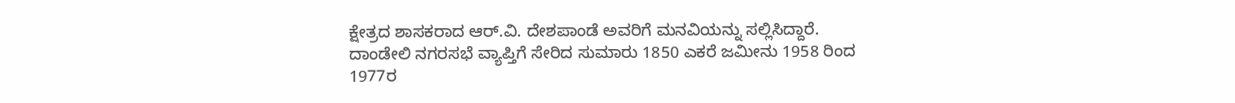ಕ್ಷೇತ್ರದ ಶಾಸಕರಾದ ಆರ್.ವಿ. ದೇಶಪಾಂಡೆ ಅವರಿಗೆ ಮನವಿಯನ್ನು ಸಲ್ಲಿಸಿದ್ದಾರೆ.
ದಾಂಡೇಲಿ ನಗರಸಭೆ ವ್ಯಾಪ್ತಿಗೆ ಸೇರಿದ ಸುಮಾರು 1850 ಎಕರೆ ಜಮೀನು 1958 ರಿಂದ 1977ರ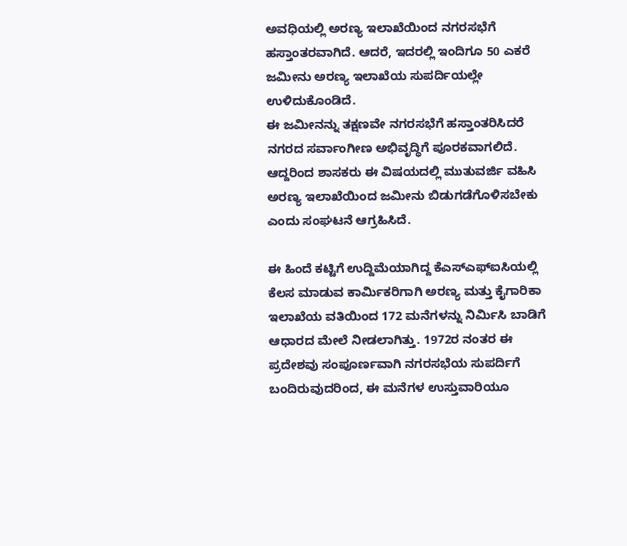ಅವಧಿಯಲ್ಲಿ ಅರಣ್ಯ ಇಲಾಖೆಯಿಂದ ನಗರಸಭೆಗೆ ಹಸ್ತಾಂತರವಾಗಿದೆ. ಆದರೆ, ಇದರಲ್ಲಿ ಇಂದಿಗೂ 50 ಎಕರೆ ಜಮೀನು ಅರಣ್ಯ ಇಲಾಖೆಯ ಸುಪರ್ದಿಯಲ್ಲೇ ಉಳಿದುಕೊಂಡಿದೆ.
ಈ ಜಮೀನನ್ನು ತಕ್ಷಣವೇ ನಗರಸಭೆಗೆ ಹಸ್ತಾಂತರಿಸಿದರೆ ನಗರದ ಸರ್ವಾಂಗೀಣ ಅಭಿವೃದ್ಧಿಗೆ ಪೂರಕವಾಗಲಿದೆ. ಆದ್ದರಿಂದ ಶಾಸಕರು ಈ ವಿಷಯದಲ್ಲಿ ಮುತುವರ್ಜಿ ವಹಿಸಿ ಅರಣ್ಯ ಇಲಾಖೆಯಿಂದ ಜಮೀನು ಬಿಡುಗಡೆಗೊಳಿಸಬೇಕು ಎಂದು ಸಂಘಟನೆ ಆಗ್ರಹಿಸಿದೆ.

ಈ ಹಿಂದೆ ಕಟ್ಟಿಗೆ ಉದ್ದಿಮೆಯಾಗಿದ್ದ ಕೆಎಸ್ಎಫ್ಐಸಿಯಲ್ಲಿ ಕೆಲಸ ಮಾಡುವ ಕಾರ್ಮಿಕರಿಗಾಗಿ ಅರಣ್ಯ ಮತ್ತು ಕೈಗಾರಿಕಾ ಇಲಾಖೆಯ ವತಿಯಿಂದ 172 ಮನೆಗಳನ್ನು ನಿರ್ಮಿಸಿ ಬಾಡಿಗೆ ಆಧಾರದ ಮೇಲೆ ನೀಡಲಾಗಿತ್ತು. 1972ರ ನಂತರ ಈ ಪ್ರದೇಶವು ಸಂಪೂರ್ಣವಾಗಿ ನಗರಸಭೆಯ ಸುಪರ್ದಿಗೆ ಬಂದಿರುವುದರಿಂದ, ಈ ಮನೆಗಳ ಉಸ್ತುವಾರಿಯೂ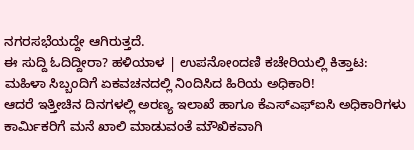ನಗರಸಭೆಯದ್ದೇ ಆಗಿರುತ್ತದೆ.
ಈ ಸುದ್ದಿ ಓದಿದ್ದೀರಾ? ಹಳಿಯಾಳ | ಉಪನೋಂದಣಿ ಕಚೇರಿಯಲ್ಲಿ ಕಿತ್ತಾಟ: ಮಹಿಳಾ ಸಿಬ್ಬಂದಿಗೆ ಏಕವಚನದಲ್ಲಿ ನಿಂದಿಸಿದ ಹಿರಿಯ ಅಧಿಕಾರಿ!
ಆದರೆ ಇತ್ತೀಚಿನ ದಿನಗಳಲ್ಲಿ ಅರಣ್ಯ ಇಲಾಖೆ ಹಾಗೂ ಕೆಎಸ್ಎಫ್ಐಸಿ ಅಧಿಕಾರಿಗಳು ಕಾರ್ಮಿಕರಿಗೆ ಮನೆ ಖಾಲಿ ಮಾಡುವಂತೆ ಮೌಖಿಕವಾಗಿ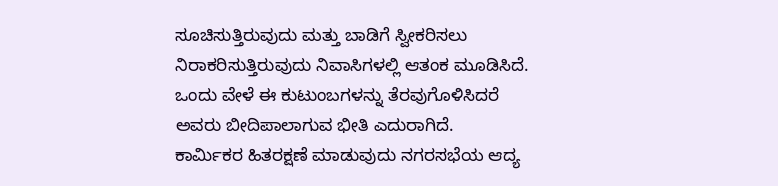ಸೂಚಿಸುತ್ತಿರುವುದು ಮತ್ತು ಬಾಡಿಗೆ ಸ್ವೀಕರಿಸಲು ನಿರಾಕರಿಸುತ್ತಿರುವುದು ನಿವಾಸಿಗಳಲ್ಲಿ ಆತಂಕ ಮೂಡಿಸಿದೆ. ಒಂದು ವೇಳೆ ಈ ಕುಟುಂಬಗಳನ್ನು ತೆರವುಗೊಳಿಸಿದರೆ ಅವರು ಬೀದಿಪಾಲಾಗುವ ಭೀತಿ ಎದುರಾಗಿದೆ.
ಕಾರ್ಮಿಕರ ಹಿತರಕ್ಷಣೆ ಮಾಡುವುದು ನಗರಸಭೆಯ ಆದ್ಯ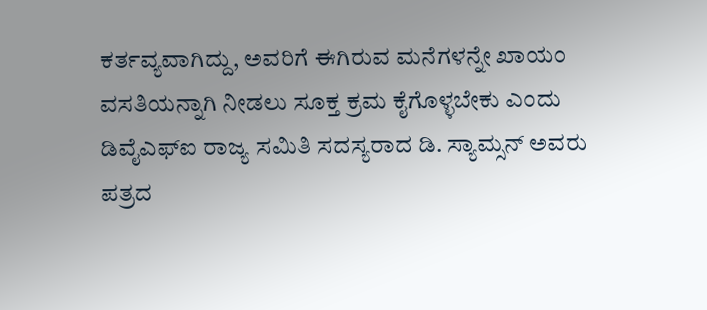ಕರ್ತವ್ಯವಾಗಿದ್ದು, ಅವರಿಗೆ ಈಗಿರುವ ಮನೆಗಳನ್ನೇ ಖಾಯಂ ವಸತಿಯನ್ನಾಗಿ ನೀಡಲು ಸೂಕ್ತ ಕ್ರಮ ಕೈಗೊಳ್ಳಬೇಕು ಎಂದು ಡಿವೈಎಫ್ಐ ರಾಜ್ಯ ಸಮಿತಿ ಸದಸ್ಯರಾದ ಡಿ. ಸ್ಯಾಮ್ಸನ್ ಅವರು ಪತ್ರದ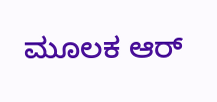ಮೂಲಕ ಆರ್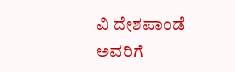ವಿ ದೇಶಪಾಂಡೆ ಅವರಿಗೆ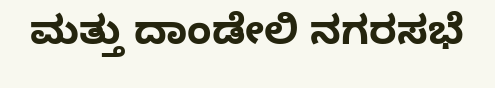ಮತ್ತು ದಾಂಡೇಲಿ ನಗರಸಭೆ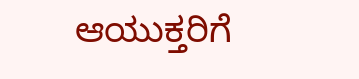ಆಯುಕ್ತರಿಗೆ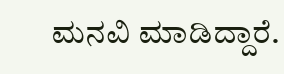ಮನವಿ ಮಾಡಿದ್ದಾರೆ.